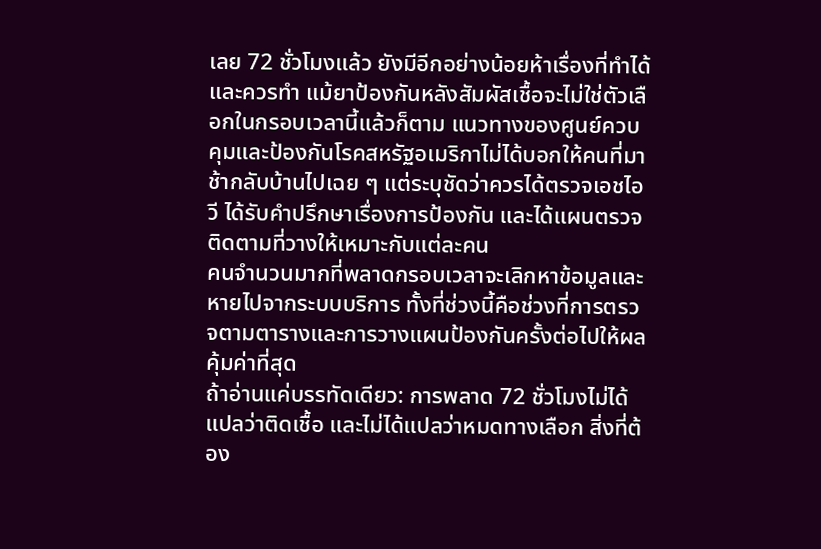เลย 72 ชั่วโมงแล้ว ยังมีอีกอย่างน้อยห้าเรื่องที่ทำได้และควรทำ แม้ยาป้องกันหลังสัมผัสเชื้อจะไม่ใช่ตัวเลือกในกรอบเวลานี้แล้วก็ตาม แนวทางของศูนย์ควบคุมและป้องกันโรคสหรัฐอเมริกาไม่ได้บอกให้คนที่มาช้ากลับบ้านไปเฉย ๆ แต่ระบุชัดว่าควรได้ตรวจเอชไอวี ได้รับคำปรึกษาเรื่องการป้องกัน และได้แผนตรวจติดตามที่วางให้เหมาะกับแต่ละคน
คนจำนวนมากที่พลาดกรอบเวลาจะเลิกหาข้อมูลและหายไปจากระบบบริการ ทั้งที่ช่วงนี้คือช่วงที่การตรวจตามตารางและการวางแผนป้องกันครั้งต่อไปให้ผลคุ้มค่าที่สุด
ถ้าอ่านแค่บรรทัดเดียว: การพลาด 72 ชั่วโมงไม่ได้แปลว่าติดเชื้อ และไม่ได้แปลว่าหมดทางเลือก สิ่งที่ต้อง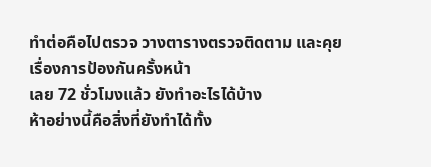ทำต่อคือไปตรวจ วางตารางตรวจติดตาม และคุยเรื่องการป้องกันครั้งหน้า
เลย 72 ชั่วโมงแล้ว ยังทำอะไรได้บ้าง
ห้าอย่างนี้คือสิ่งที่ยังทำได้ทั้ง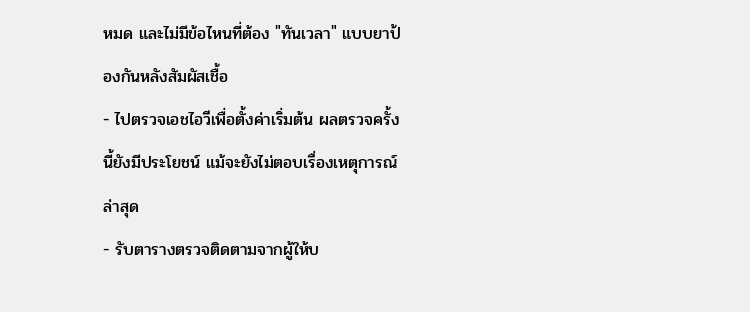หมด และไม่มีข้อไหนที่ต้อง "ทันเวลา" แบบยาป้องกันหลังสัมผัสเชื้อ
- ไปตรวจเอชไอวีเพื่อตั้งค่าเริ่มต้น ผลตรวจครั้งนี้ยังมีประโยชน์ แม้จะยังไม่ตอบเรื่องเหตุการณ์ล่าสุด
- รับตารางตรวจติดตามจากผู้ให้บ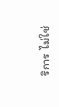ริการ ไม่ใช่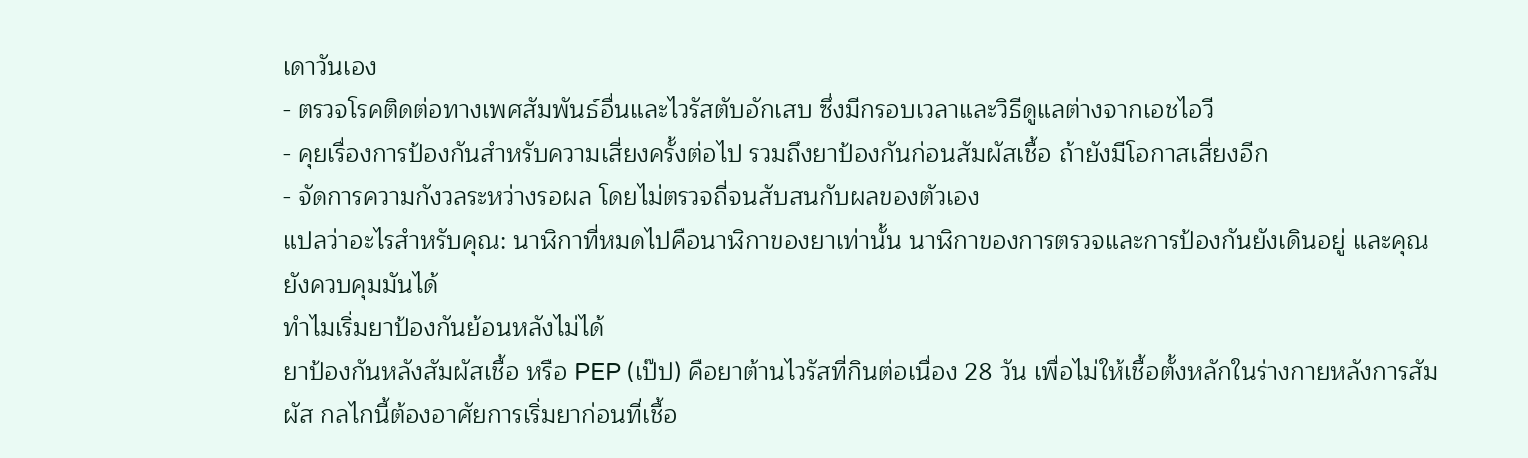เดาวันเอง
- ตรวจโรคติดต่อทางเพศสัมพันธ์อื่นและไวรัสตับอักเสบ ซึ่งมีกรอบเวลาและวิธีดูแลต่างจากเอชไอวี
- คุยเรื่องการป้องกันสำหรับความเสี่ยงครั้งต่อไป รวมถึงยาป้องกันก่อนสัมผัสเชื้อ ถ้ายังมีโอกาสเสี่ยงอีก
- จัดการความกังวลระหว่างรอผล โดยไม่ตรวจถี่จนสับสนกับผลของตัวเอง
แปลว่าอะไรสำหรับคุณ: นาฬิกาที่หมดไปคือนาฬิกาของยาเท่านั้น นาฬิกาของการตรวจและการป้องกันยังเดินอยู่ และคุณยังควบคุมมันได้
ทำไมเริ่มยาป้องกันย้อนหลังไม่ได้
ยาป้องกันหลังสัมผัสเชื้อ หรือ PEP (เป๊ป) คือยาต้านไวรัสที่กินต่อเนื่อง 28 วัน เพื่อไม่ให้เชื้อตั้งหลักในร่างกายหลังการสัมผัส กลไกนี้ต้องอาศัยการเริ่มยาก่อนที่เชื้อ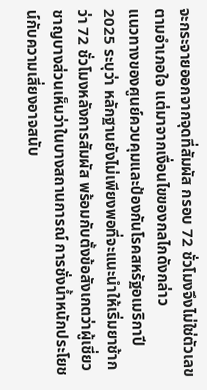จะกระจายออกจากจุดที่สัมผัส กรอบ 72 ชั่วโมงจึงไม่ใช่ตัวเลขตามอำเภอใจ แต่มาจากเงื่อนไขของกลไกดังกล่าว
แนวทางของศูนย์ควบคุมและป้องกันโรคสหรัฐอเมริกาปี 2025 ระบุว่า หลักฐานยังไม่เพียงพอที่จะแนะนำให้เริ่มยาช้ากว่า 72 ชั่วโมงหลังการสัมผัส พร้อมกับตั้งข้อสังเกตว่าผู้เชี่ยวชาญบางส่วนเห็นว่าในบางสถานการณ์ การชั่งน้ำหนักประโยชน์กับความเสี่ยงอาจสนับ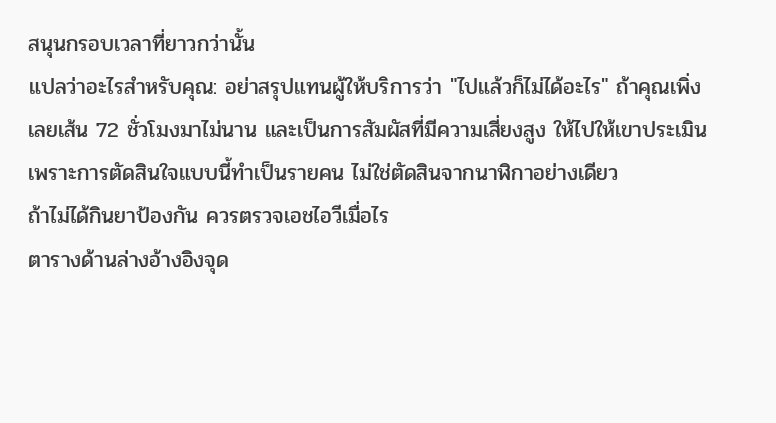สนุนกรอบเวลาที่ยาวกว่านั้น
แปลว่าอะไรสำหรับคุณ: อย่าสรุปแทนผู้ให้บริการว่า "ไปแล้วก็ไม่ได้อะไร" ถ้าคุณเพิ่งเลยเส้น 72 ชั่วโมงมาไม่นาน และเป็นการสัมผัสที่มีความเสี่ยงสูง ให้ไปให้เขาประเมิน เพราะการตัดสินใจแบบนี้ทำเป็นรายคน ไม่ใช่ตัดสินจากนาฬิกาอย่างเดียว
ถ้าไม่ได้กินยาป้องกัน ควรตรวจเอชไอวีเมื่อไร
ตารางด้านล่างอ้างอิงจุด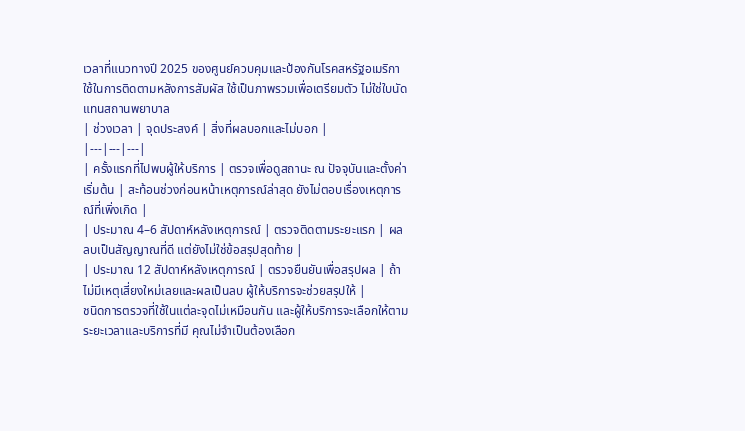เวลาที่แนวทางปี 2025 ของศูนย์ควบคุมและป้องกันโรคสหรัฐอเมริกาใช้ในการติดตามหลังการสัมผัส ใช้เป็นภาพรวมเพื่อเตรียมตัว ไม่ใช่ใบนัดแทนสถานพยาบาล
| ช่วงเวลา | จุดประสงค์ | สิ่งที่ผลบอกและไม่บอก |
|---|---|---|
| ครั้งแรกที่ไปพบผู้ให้บริการ | ตรวจเพื่อดูสถานะ ณ ปัจจุบันและตั้งค่าเริ่มต้น | สะท้อนช่วงก่อนหน้าเหตุการณ์ล่าสุด ยังไม่ตอบเรื่องเหตุการณ์ที่เพิ่งเกิด |
| ประมาณ 4–6 สัปดาห์หลังเหตุการณ์ | ตรวจติดตามระยะแรก | ผลลบเป็นสัญญาณที่ดี แต่ยังไม่ใช่ข้อสรุปสุดท้าย |
| ประมาณ 12 สัปดาห์หลังเหตุการณ์ | ตรวจยืนยันเพื่อสรุปผล | ถ้าไม่มีเหตุเสี่ยงใหม่เลยและผลเป็นลบ ผู้ให้บริการจะช่วยสรุปให้ |
ชนิดการตรวจที่ใช้ในแต่ละจุดไม่เหมือนกัน และผู้ให้บริการจะเลือกให้ตามระยะเวลาและบริการที่มี คุณไม่จำเป็นต้องเลือก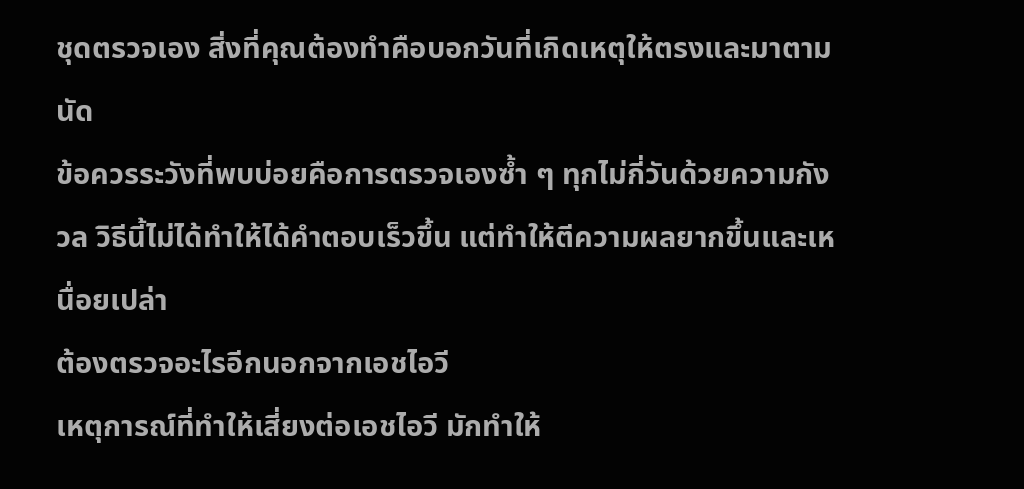ชุดตรวจเอง สิ่งที่คุณต้องทำคือบอกวันที่เกิดเหตุให้ตรงและมาตามนัด
ข้อควรระวังที่พบบ่อยคือการตรวจเองซ้ำ ๆ ทุกไม่กี่วันด้วยความกังวล วิธีนี้ไม่ได้ทำให้ได้คำตอบเร็วขึ้น แต่ทำให้ตีความผลยากขึ้นและเหนื่อยเปล่า
ต้องตรวจอะไรอีกนอกจากเอชไอวี
เหตุการณ์ที่ทำให้เสี่ยงต่อเอชไอวี มักทำให้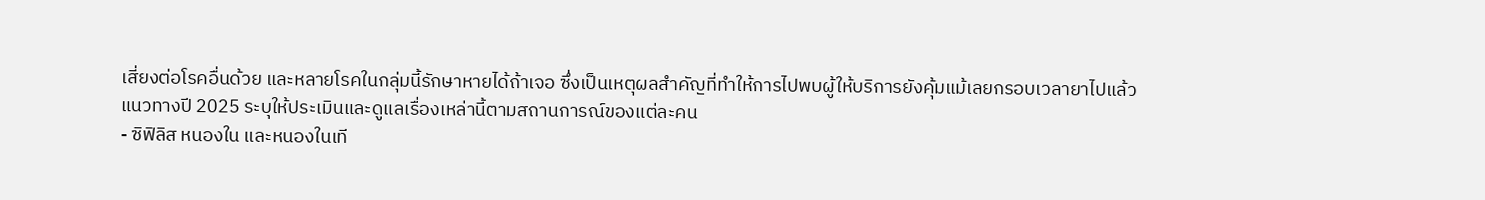เสี่ยงต่อโรคอื่นด้วย และหลายโรคในกลุ่มนี้รักษาหายได้ถ้าเจอ ซึ่งเป็นเหตุผลสำคัญที่ทำให้การไปพบผู้ให้บริการยังคุ้มแม้เลยกรอบเวลายาไปแล้ว
แนวทางปี 2025 ระบุให้ประเมินและดูแลเรื่องเหล่านี้ตามสถานการณ์ของแต่ละคน
- ซิฟิลิส หนองใน และหนองในเที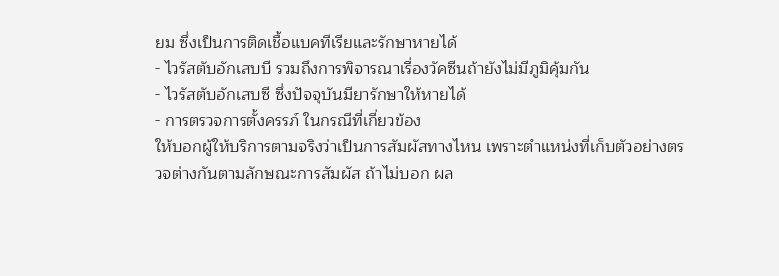ยม ซึ่งเป็นการติดเชื้อแบคทีเรียและรักษาหายได้
- ไวรัสตับอักเสบบี รวมถึงการพิจารณาเรื่องวัคซีนถ้ายังไม่มีภูมิคุ้มกัน
- ไวรัสตับอักเสบซี ซึ่งปัจจุบันมียารักษาให้หายได้
- การตรวจการตั้งครรภ์ ในกรณีที่เกี่ยวข้อง
ให้บอกผู้ให้บริการตามจริงว่าเป็นการสัมผัสทางไหน เพราะตำแหน่งที่เก็บตัวอย่างตรวจต่างกันตามลักษณะการสัมผัส ถ้าไม่บอก ผล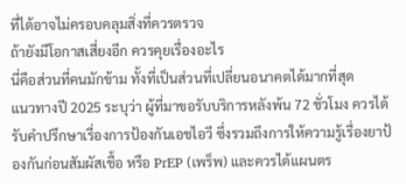ที่ได้อาจไม่ครอบคลุมสิ่งที่ควรตรวจ
ถ้ายังมีโอกาสเสี่ยงอีก ควรคุยเรื่องอะไร
นี่คือส่วนที่คนมักข้าม ทั้งที่เป็นส่วนที่เปลี่ยนอนาคตได้มากที่สุด
แนวทางปี 2025 ระบุว่า ผู้ที่มาขอรับบริการหลังพ้น 72 ชั่วโมง ควรได้รับคำปรึกษาเรื่องการป้องกันเอชไอวี ซึ่งรวมถึงการให้ความรู้เรื่องยาป้องกันก่อนสัมผัสเชื้อ หรือ PrEP (เพร็พ) และควรได้แผนตร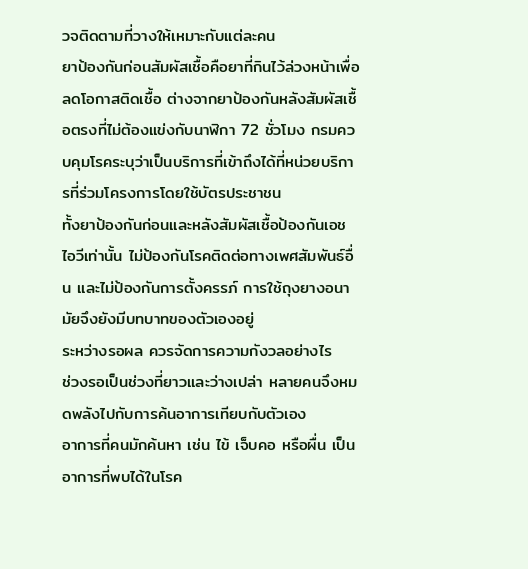วจติดตามที่วางให้เหมาะกับแต่ละคน
ยาป้องกันก่อนสัมผัสเชื้อคือยาที่กินไว้ล่วงหน้าเพื่อลดโอกาสติดเชื้อ ต่างจากยาป้องกันหลังสัมผัสเชื้อตรงที่ไม่ต้องแข่งกับนาฬิกา 72 ชั่วโมง กรมควบคุมโรคระบุว่าเป็นบริการที่เข้าถึงได้ที่หน่วยบริการที่ร่วมโครงการโดยใช้บัตรประชาชน
ทั้งยาป้องกันก่อนและหลังสัมผัสเชื้อป้องกันเอชไอวีเท่านั้น ไม่ป้องกันโรคติดต่อทางเพศสัมพันธ์อื่น และไม่ป้องกันการตั้งครรภ์ การใช้ถุงยางอนามัยจึงยังมีบทบาทของตัวเองอยู่
ระหว่างรอผล ควรจัดการความกังวลอย่างไร
ช่วงรอเป็นช่วงที่ยาวและว่างเปล่า หลายคนจึงหมดพลังไปกับการค้นอาการเทียบกับตัวเอง
อาการที่คนมักค้นหา เช่น ไข้ เจ็บคอ หรือผื่น เป็นอาการที่พบได้ในโรค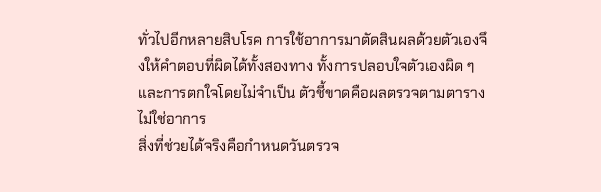ทั่วไปอีกหลายสิบโรค การใช้อาการมาตัดสินผลด้วยตัวเองจึงให้คำตอบที่ผิดได้ทั้งสองทาง ทั้งการปลอบใจตัวเองผิด ๆ และการตกใจโดยไม่จำเป็น ตัวชี้ขาดคือผลตรวจตามตาราง ไม่ใช่อาการ
สิ่งที่ช่วยได้จริงคือกำหนดวันตรวจ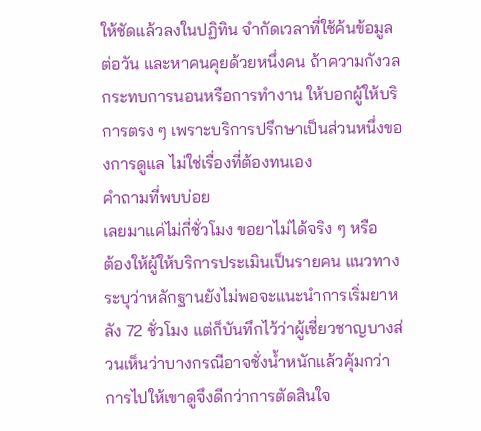ให้ชัดแล้วลงในปฏิทิน จำกัดเวลาที่ใช้ค้นข้อมูลต่อวัน และหาคนคุยด้วยหนึ่งคน ถ้าความกังวลกระทบการนอนหรือการทำงาน ให้บอกผู้ให้บริการตรง ๆ เพราะบริการปรึกษาเป็นส่วนหนึ่งของการดูแล ไม่ใช่เรื่องที่ต้องทนเอง
คำถามที่พบบ่อย
เลยมาแค่ไม่กี่ชั่วโมง ขอยาไม่ได้จริง ๆ หรือ
ต้องให้ผู้ให้บริการประเมินเป็นรายคน แนวทางระบุว่าหลักฐานยังไม่พอจะแนะนำการเริ่มยาหลัง 72 ชั่วโมง แต่ก็บันทึกไว้ว่าผู้เชี่ยวชาญบางส่วนเห็นว่าบางกรณีอาจชั่งน้ำหนักแล้วคุ้มกว่า การไปให้เขาดูจึงดีกว่าการตัดสินใจ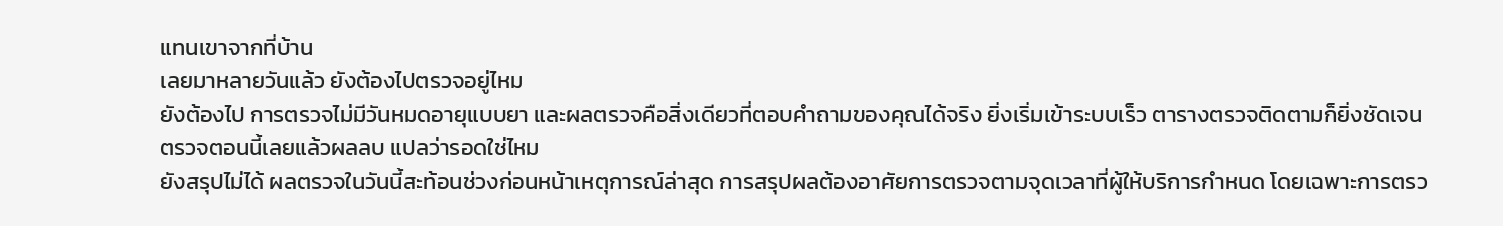แทนเขาจากที่บ้าน
เลยมาหลายวันแล้ว ยังต้องไปตรวจอยู่ไหม
ยังต้องไป การตรวจไม่มีวันหมดอายุแบบยา และผลตรวจคือสิ่งเดียวที่ตอบคำถามของคุณได้จริง ยิ่งเริ่มเข้าระบบเร็ว ตารางตรวจติดตามก็ยิ่งชัดเจน
ตรวจตอนนี้เลยแล้วผลลบ แปลว่ารอดใช่ไหม
ยังสรุปไม่ได้ ผลตรวจในวันนี้สะท้อนช่วงก่อนหน้าเหตุการณ์ล่าสุด การสรุปผลต้องอาศัยการตรวจตามจุดเวลาที่ผู้ให้บริการกำหนด โดยเฉพาะการตรว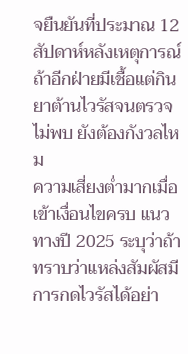จยืนยันที่ประมาณ 12 สัปดาห์หลังเหตุการณ์
ถ้าอีกฝ่ายมีเชื้อแต่กินยาต้านไวรัสจนตรวจไม่พบ ยังต้องกังวลไหม
ความเสี่ยงต่ำมากเมื่อเข้าเงื่อนไขครบ แนวทางปี 2025 ระบุว่าถ้าทราบว่าแหล่งสัมผัสมีการกดไวรัสได้อย่า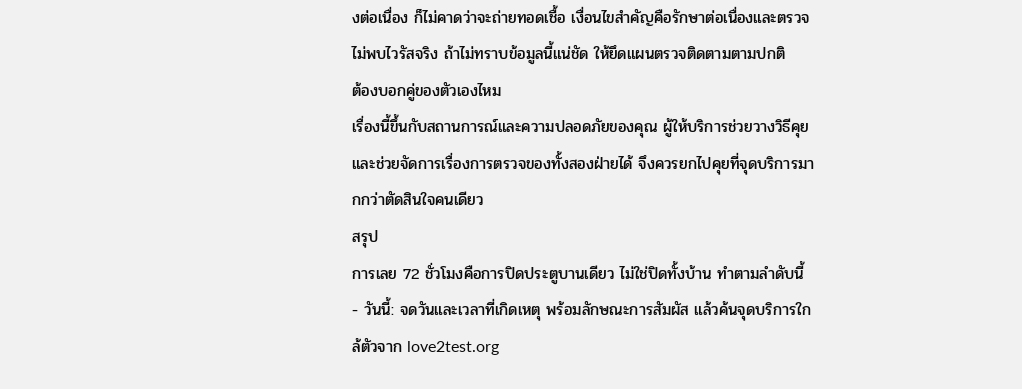งต่อเนื่อง ก็ไม่คาดว่าจะถ่ายทอดเชื้อ เงื่อนไขสำคัญคือรักษาต่อเนื่องและตรวจไม่พบไวรัสจริง ถ้าไม่ทราบข้อมูลนี้แน่ชัด ให้ยึดแผนตรวจติดตามตามปกติ
ต้องบอกคู่ของตัวเองไหม
เรื่องนี้ขึ้นกับสถานการณ์และความปลอดภัยของคุณ ผู้ให้บริการช่วยวางวิธีคุยและช่วยจัดการเรื่องการตรวจของทั้งสองฝ่ายได้ จึงควรยกไปคุยที่จุดบริการมากกว่าตัดสินใจคนเดียว
สรุป
การเลย 72 ชั่วโมงคือการปิดประตูบานเดียว ไม่ใช่ปิดทั้งบ้าน ทำตามลำดับนี้
- วันนี้: จดวันและเวลาที่เกิดเหตุ พร้อมลักษณะการสัมผัส แล้วค้นจุดบริการใกล้ตัวจาก love2test.org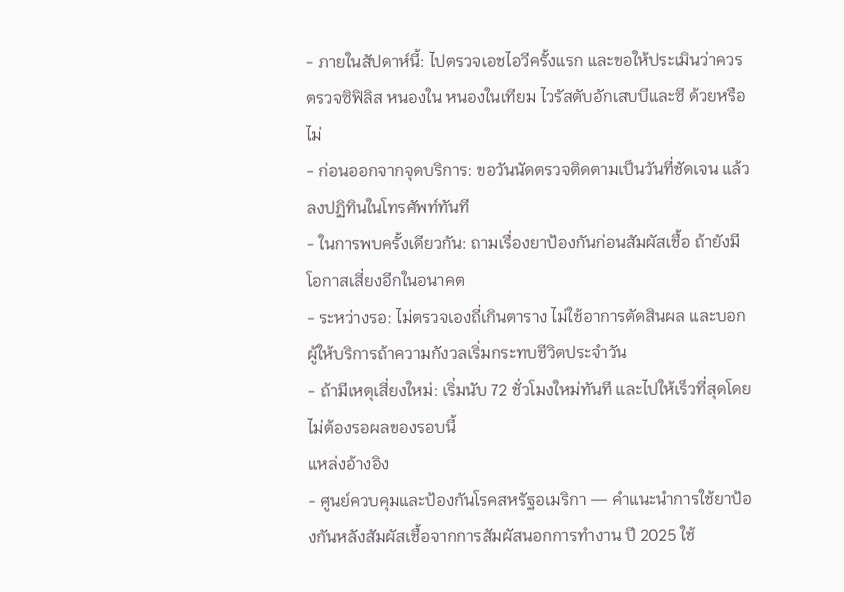- ภายในสัปดาห์นี้: ไปตรวจเอชไอวีครั้งแรก และขอให้ประเมินว่าควรตรวจซิฟิลิส หนองใน หนองในเทียม ไวรัสตับอักเสบบีและซี ด้วยหรือไม่
- ก่อนออกจากจุดบริการ: ขอวันนัดตรวจติดตามเป็นวันที่ชัดเจน แล้วลงปฏิทินในโทรศัพท์ทันที
- ในการพบครั้งเดียวกัน: ถามเรื่องยาป้องกันก่อนสัมผัสเชื้อ ถ้ายังมีโอกาสเสี่ยงอีกในอนาคต
- ระหว่างรอ: ไม่ตรวจเองถี่เกินตาราง ไม่ใช้อาการตัดสินผล และบอกผู้ให้บริการถ้าความกังวลเริ่มกระทบชีวิตประจำวัน
- ถ้ามีเหตุเสี่ยงใหม่: เริ่มนับ 72 ชั่วโมงใหม่ทันที และไปให้เร็วที่สุดโดยไม่ต้องรอผลของรอบนี้
แหล่งอ้างอิง
- ศูนย์ควบคุมและป้องกันโรคสหรัฐอเมริกา — คำแนะนำการใช้ยาป้องกันหลังสัมผัสเชื้อจากการสัมผัสนอกการทำงาน ปี 2025 ใช้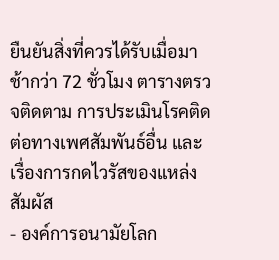ยืนยันสิ่งที่ควรได้รับเมื่อมาช้ากว่า 72 ชั่วโมง ตารางตรวจติดตาม การประเมินโรคติดต่อทางเพศสัมพันธ์อื่น และเรื่องการกดไวรัสของแหล่งสัมผัส
- องค์การอนามัยโลก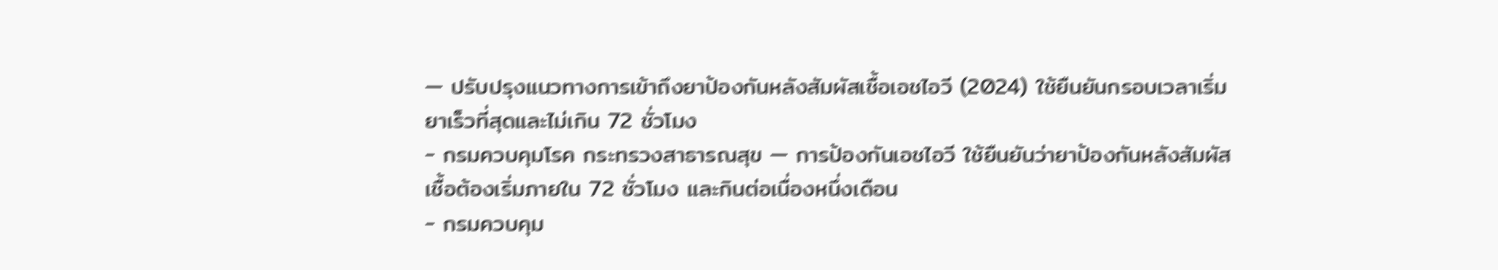— ปรับปรุงแนวทางการเข้าถึงยาป้องกันหลังสัมผัสเชื้อเอชไอวี (2024) ใช้ยืนยันกรอบเวลาเริ่มยาเร็วที่สุดและไม่เกิน 72 ชั่วโมง
- กรมควบคุมโรค กระทรวงสาธารณสุข — การป้องกันเอชไอวี ใช้ยืนยันว่ายาป้องกันหลังสัมผัสเชื้อต้องเริ่มภายใน 72 ชั่วโมง และกินต่อเนื่องหนึ่งเดือน
- กรมควบคุม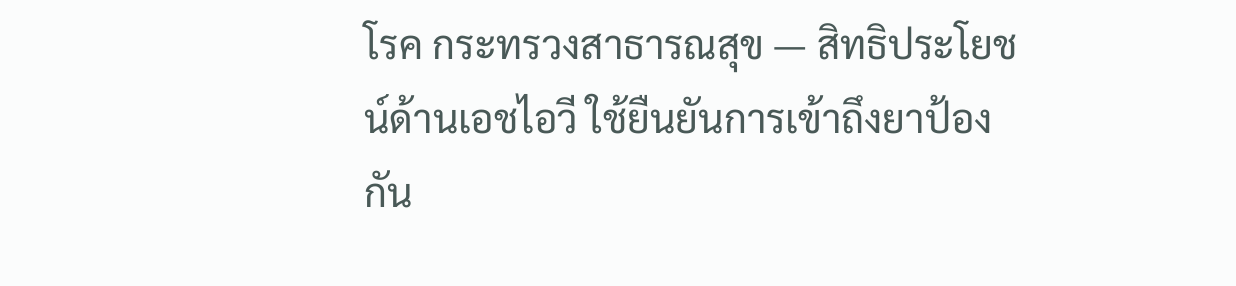โรค กระทรวงสาธารณสุข — สิทธิประโยชน์ด้านเอชไอวี ใช้ยืนยันการเข้าถึงยาป้องกัน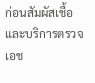ก่อนสัมผัสเชื้อและบริการตรวจเอช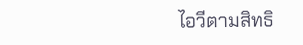ไอวีตามสิทธิ